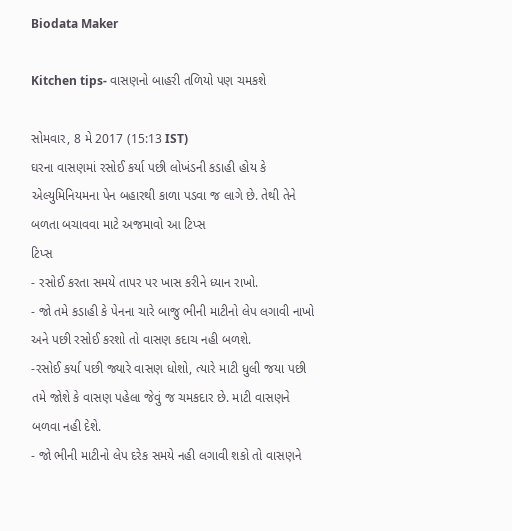Biodata Maker

Kitchen tips- વાસણનો બાહરી તળિયો પણ ચમકશે

સોમવાર, 8 મે 2017 (15:13 IST)
ઘરના વાસણમાં રસોઈ કર્યા પછી લોખંડની કડાહી હોય કે એલ્યુમિનિયમના પેન બહારથી કાળા પડવા જ લાગે છે. તેથી તેને બળતા બચાવવા માટે અજમાવો આ ટિપ્સ
ટિપ્સ
- રસોઈ કરતા સમયે તાપર પર ખાસ કરીને ધ્યાન રાખો.
- જો તમે કડાહી કે પેનના ચારે બાજુ ભીની માટીનો લેપ લગાવી નાખો અને પછી રસોઈ કરશો તો વાસણ કદાચ નહી બળશે.
-રસોઈ કર્યા પછી જ્યારે વાસણ ધોશો, ત્યારે માટી ધુલી જયા પછી તમે જોશે કે વાસણ પહેલા જેવું જ ચમકદાર છે. માટી વાસણને બળવા નહી દેશે.
- જો ભીની માટીનો લેપ દરેક સમયે નહી લગાવી શકો તો વાસણને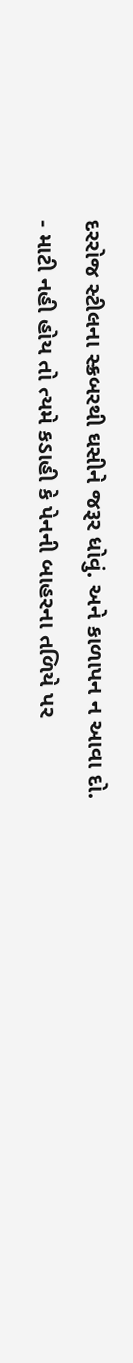દરરોજ સ્ટીલના સ્ક્રબરથી ઘસીને જરૂર ધોવું. અને કાળાપન ન આવા દો.
- માટી નહી હોય તો ત્યમે કડાહી કે પેનની બાહરના તળિયે પર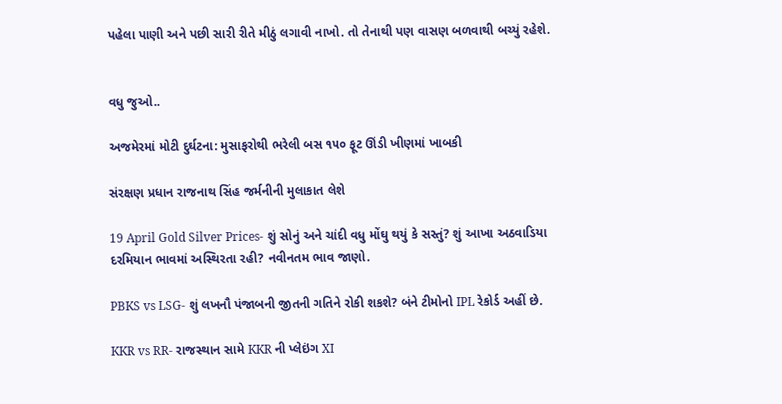પહેલા પાણી અને પછી સારી રીતે મીઠું લગાવી નાખો. તો તેનાથી પણ વાસણ બળવાથી બચ્યું રહેશે.


વધુ જુઓ..

અજમેરમાં મોટી દુર્ઘટના: મુસાફરોથી ભરેલી બસ ૧૫૦ ફૂટ ઊંડી ખીણમાં ખાબકી

સંરક્ષણ પ્રધાન રાજનાથ સિંહ જર્મનીની મુલાકાત લેશે

19 April Gold Silver Prices- શું સોનું અને ચાંદી વધુ મોંઘુ થયું કે સસ્તું? શું આખા અઠવાડિયા દરમિયાન ભાવમાં અસ્થિરતા રહી? નવીનતમ ભાવ જાણો.

PBKS vs LSG- શું લખનૌ પંજાબની જીતની ગતિને રોકી શકશે? બંને ટીમોનો IPL રેકોર્ડ અહીં છે.

KKR vs RR- રાજસ્થાન સામે KKR ની પ્લેઇંગ XI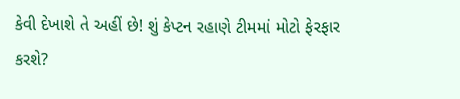કેવી દેખાશે તે અહીં છે! શું કેપ્ટન રહાણે ટીમમાં મોટો ફેરફાર કરશે?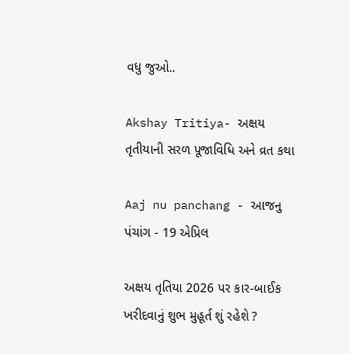વધુ જુઓ..

Akshay Tritiya- અક્ષય તૃતીયાની સરળ પૂજાવિધિ અને વ્રત કથા

Aaj nu panchang - આજનુ પંચાંગ - 19 એપ્રિલ

અક્ષય તૃતિયા 2026 પર કાર-બાઈક ખરીદવાનું શુભ મુહૂર્ત શું રહેશે ?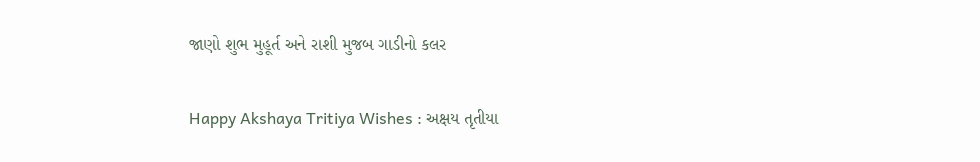જાણો શુભ મુહૂર્ત અને રાશી મુજબ ગાડીનો કલર

Happy Akshaya Tritiya Wishes : અક્ષય તૃતીયા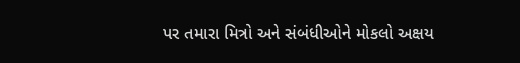પર તમારા મિત્રો અને સંબંધીઓને મોકલો અક્ષય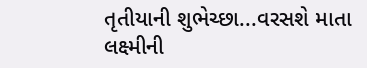તૃતીયાની શુભેચ્છા...વરસશે માતા લક્ષ્મીની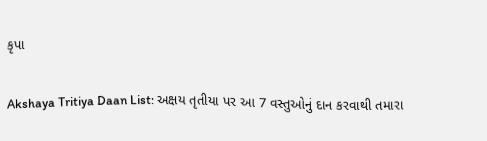કૃપા

Akshaya Tritiya Daan List: અક્ષય તૃતીયા પર આ 7 વસ્તુઓનું દાન કરવાથી તમારા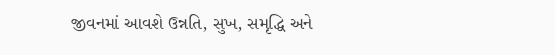જીવનમાં આવશે ઉન્નતિ, સુખ, સમૃદ્ધિ અને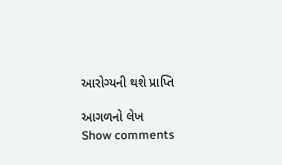આરોગ્યની થશે પ્રાપ્તિ

આગળનો લેખ
Show comments